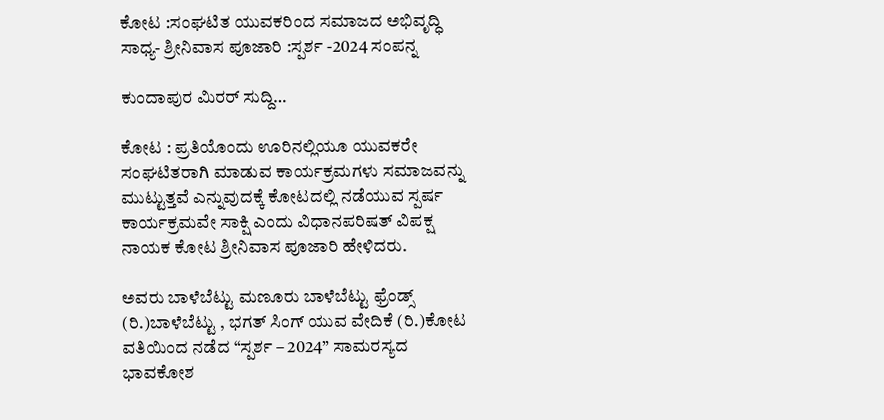ಕೋಟ :ಸಂಘಟಿತ ಯುವಕರಿಂದ ಸಮಾಜದ ಅಭಿವೃದ್ಧಿ ಸಾಧ್ಯ- ಶ್ರೀನಿವಾಸ ಪೂಜಾರಿ :ಸ್ಪರ್ಶ -2024 ಸಂಪನ್ನ

ಕುಂದಾಪುರ ಮಿರರ್ ಸುದ್ದಿ…

ಕೋಟ : ಪ್ರತಿಯೊಂದು ಊರಿನಲ್ಲಿಯೂ ಯುವಕರೇ ಸಂಘಟಿತರಾಗಿ ಮಾಡುವ ಕಾರ್ಯಕ್ರಮಗಳು ಸಮಾಜವನ್ನು ಮುಟ್ಟುತ್ತವೆ ಎನ್ನುವುದಕ್ಕೆ ಕೋಟದಲ್ಲಿ ನಡೆಯುವ ಸ್ಪರ್ಷ ಕಾರ್ಯಕ್ರಮವೇ ಸಾಕ್ಷಿ ಎಂದು ವಿಧಾನಪರಿಷತ್ ವಿಪಕ್ಷ ನಾಯಕ ಕೋಟ ಶ್ರೀನಿವಾಸ ಪೂಜಾರಿ ಹೇಳಿದರು.

ಅವರು ಬಾಳೆಬೆಟ್ಟು ಮಣೂರು ಬಾಳೆಬೆಟ್ಟು ಫ್ರೆಂಡ್ಸ್ (ರಿ.)ಬಾಳೆಬೆಟ್ಟು , ಭಗತ್ ಸಿಂಗ್ ಯುವ ವೇದಿಕೆ (ರಿ.)ಕೋಟ ವತಿಯಿಂದ ನಡೆದ “ಸ್ಪರ್ಶ – 2024” ಸಾಮರಸ್ಯದ ಭಾವಕೋಶ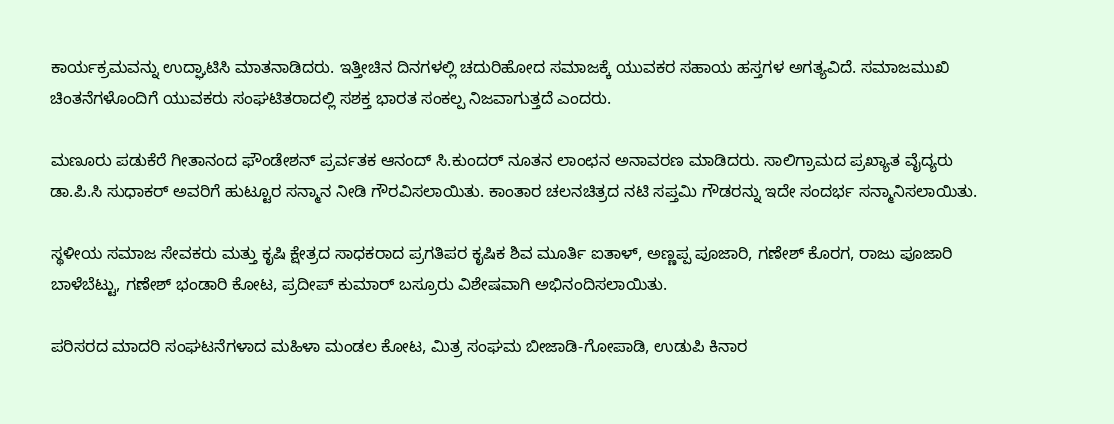ಕಾರ್ಯಕ್ರಮವನ್ನು ಉದ್ಘಾಟಿಸಿ ಮಾತನಾಡಿದರು. ಇತ್ತೀಚಿನ ದಿನಗಳಲ್ಲಿ ಚದುರಿಹೋದ ಸಮಾಜಕ್ಕೆ ಯುವಕರ ಸಹಾಯ ಹಸ್ತಗಳ ಅಗತ್ಯವಿದೆ. ಸಮಾಜಮುಖಿ ಚಿಂತನೆಗಳೊಂದಿಗೆ ಯುವಕರು ಸಂಘಟಿತರಾದಲ್ಲಿ ಸಶಕ್ತ ಭಾರತ ಸಂಕಲ್ಪ ನಿಜವಾಗುತ್ತದೆ ಎಂದರು.

ಮಣೂರು ಪಡುಕೆರೆ ಗೀತಾನಂದ ಫೌಂಡೇಶನ್ ಪ್ರರ್ವತಕ ಆನಂದ್ ಸಿ.ಕುಂದರ್ ನೂತನ ಲಾಂಛನ ಅನಾವರಣ ಮಾಡಿದರು. ಸಾಲಿಗ್ರಾಮದ ಪ್ರಖ್ಯಾತ ವೈದ್ಯರು ಡಾ.ಪಿ.ಸಿ ಸುಧಾಕರ್ ಅವರಿಗೆ ಹುಟ್ಟೂರ ಸನ್ಮಾನ ನೀಡಿ ಗೌರವಿಸಲಾಯಿತು. ಕಾಂತಾರ ಚಲನಚಿತ್ರದ ನಟಿ ಸಪ್ತಮಿ ಗೌಡರನ್ನು ಇದೇ ಸಂದರ್ಭ ಸನ್ಮಾನಿಸಲಾಯಿತು.

ಸ್ಥಳೀಯ ಸಮಾಜ ಸೇವಕರು ಮತ್ತು ಕೃಷಿ ಕ್ಷೇತ್ರದ ಸಾಧಕರಾದ ಪ್ರಗತಿಪರ ಕೃಷಿಕ ಶಿವ ಮೂರ್ತಿ ಐತಾಳ್, ಅಣ್ಣಪ್ಪ ಪೂಜಾರಿ, ಗಣೇಶ್ ಕೊರಗ, ರಾಜು ಪೂಜಾರಿ ಬಾಳೆಬೆಟ್ಟು, ಗಣೇಶ್ ಭಂಡಾರಿ ಕೋಟ, ಪ್ರದೀಪ್ ಕುಮಾರ್ ಬಸ್ರೂರು ವಿಶೇಷವಾಗಿ ಅಭಿನಂದಿಸಲಾಯಿತು.

ಪರಿಸರದ ಮಾದರಿ ಸಂಘಟನೆಗಳಾದ ಮಹಿಳಾ ಮಂಡಲ ಕೋಟ, ಮಿತ್ರ ಸಂಘಮ ಬೀಜಾಡಿ-ಗೋಪಾಡಿ, ಉಡುಪಿ ಕಿನಾರ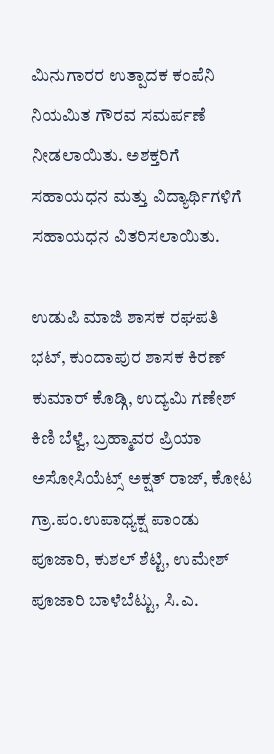ಮಿನುಗಾರರ ಉತ್ಪಾದಕ ಕಂಪೆನಿ ನಿಯಮಿತ ಗೌರವ ಸಮರ್ಪಣೆ ನೀಡಲಾಯಿತು. ಅಶಕ್ತರಿಗೆ ಸಹಾಯಧನ ಮತ್ತು ವಿದ್ಯಾರ್ಥಿಗಳಿಗೆ ಸಹಾಯಧನ ವಿತರಿಸಲಾಯಿತು.

ಉಡುಪಿ ಮಾಜಿ ಶಾಸಕ ರಘಪತಿ ಭಟ್, ಕುಂದಾಪುರ ಶಾಸಕ ಕಿರಣ್ ಕುಮಾರ್ ಕೊಡ್ಗಿ, ಉದ್ಯಮಿ ಗಣೇಶ್ ಕಿಣಿ ಬೆಳ್ವೆ, ಬ್ರಹ್ಮಾವರ ಪ್ರಿಯಾ ಅಸೋಸಿಯೆಟ್ಸ್ ಅಕ್ಷತ್ ರಾಜ್, ಕೋಟ ಗ್ರಾ.ಪಂ.ಉಪಾಧ್ಯಕ್ಷ ಪಾಂಡು ಪೂಜಾರಿ, ಕುಶಲ್ ಶೆಟ್ಟಿ, ಉಮೇಶ್ ಪೂಜಾರಿ ಬಾಳೆಬೆಟ್ಟು, ಸಿ.ಎ.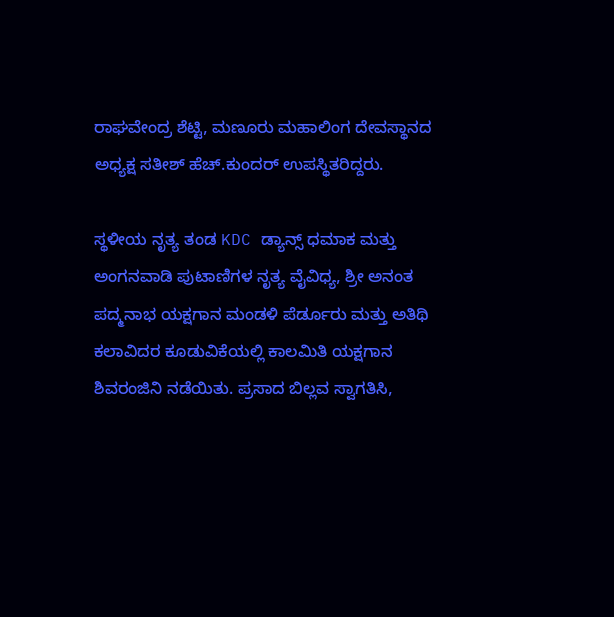ರಾಘವೇಂದ್ರ ಶೆಟ್ಟಿ, ಮಣೂರು ಮಹಾಲಿಂಗ ದೇವಸ್ಥಾನದ ಅಧ್ಯಕ್ಷ ಸತೀಶ್ ಹೆಚ್.ಕುಂದರ್ ಉಪಸ್ಥಿತರಿದ್ದರು.

ಸ್ಥಳೀಯ ನೃತ್ಯ ತಂಡ KDC ಡ್ಯಾನ್ಸ್ ಧಮಾಕ ಮತ್ತು ಅಂಗನವಾಡಿ ಪುಟಾಣಿಗಳ ನೃತ್ಯ ವೈವಿಧ್ಯ, ಶ್ರೀ ಅನಂತ ಪದ್ಮನಾಭ ಯಕ್ಷಗಾನ ಮಂಡಳಿ ಪೆರ್ಡೂರು ಮತ್ತು ಅತಿಥಿ ಕಲಾವಿದರ ಕೂಡುವಿಕೆಯಲ್ಲಿ ಕಾಲಮಿತಿ ಯಕ್ಷಗಾನ ಶಿವರಂಜಿನಿ ನಡೆಯಿತು. ಪ್ರಸಾದ ಬಿಲ್ಲವ ಸ್ವಾಗತಿಸಿ,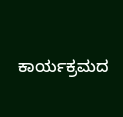ಕಾರ್ಯಕ್ರಮದ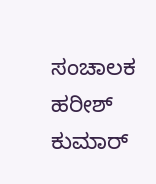ಸಂಚಾಲಕ ಹರೀಶ್ ಕುಮಾರ್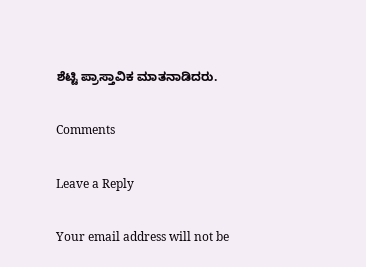ಶೆಟ್ಟಿ ಪ್ರಾಸ್ತಾವಿಕ ಮಾತನಾಡಿದರು.

Comments

Leave a Reply

Your email address will not be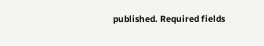published. Required fields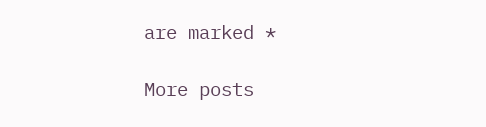are marked *

More posts